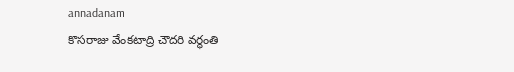annadanam
కొసరాజు వేంకటాద్రి చౌదరి వర్థంతి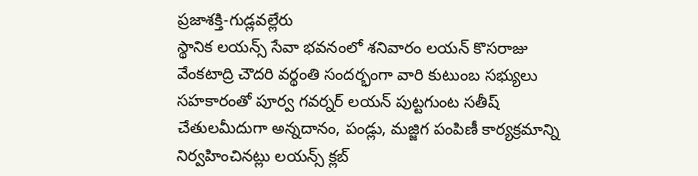ప్రజాశక్తి-గుడ్లవల్లేరు
స్థానిక లయన్స్ సేవా భవనంలో శనివారం లయన్ కొసరాజు వేంకటాద్రి చౌదరి వర్థంతి సందర్భంగా వారి కుటుంబ సభ్యులు సహకారంతో పూర్వ గవర్నర్ లయన్ పుట్టగుంట సతీష్ చేతులమీదుగా అన్నదానం, పండ్లు, మజ్జిగ పంపిణీ కార్యక్రమాన్ని నిర్వహించినట్లు లయన్స్ క్లబ్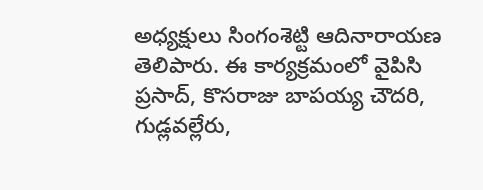అధ్యక్షులు సింగంశెట్టి ఆదినారాయణ తెలిపారు. ఈ కార్యక్రమంలో వైపిసి ప్రసాద్, కొసరాజు బాపయ్య చౌదరి, గుడ్లవల్లేరు,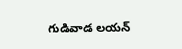గుడివాడ లయన్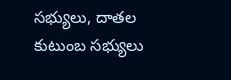సభ్యులు, దాతల కుటుంబ సభ్యులు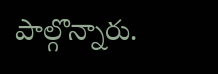పాల్గొన్నారు.